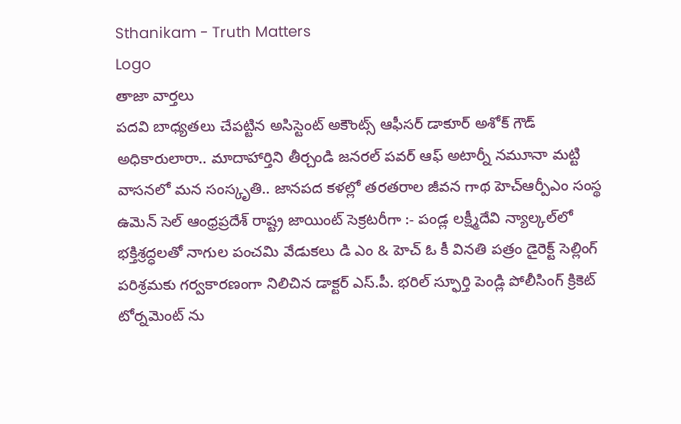Sthanikam - Truth Matters
Logo
తాజా వార్తలు
పదవి బాధ్యతలు చేపట్టిన అసిస్టెంట్ అకౌంట్స్ ఆఫీసర్ డాకూర్ అశోక్ గౌడ్ అధికారులారా.. మాదాహార్తిని తీర్చండి జనరల్ పవర్ ఆఫ్ అటార్నీ నమూనా మట్టి వాసనలో మన సంస్కృతి.. జానపద కళల్లో తరతరాల జీవన గాథ హెచ్ఆర్పీఎం సంస్థ ఉమెన్ సెల్ ఆంధ్రప్రదేశ్ రాష్ట్ర జాయింట్ సెక్రటరీగా :- పండ్ల లక్ష్మీదేవి న్యాల్కల్‌లో భక్తిశ్రద్ధలతో నాగుల పంచమి వేడుకలు డి ఎం & హెచ్ ఓ కీ వినతి పత్రం డైరెక్ట్ సెల్లింగ్ పరిశ్రమకు గర్వకారణంగా నిలిచిన డాక్టర్ ఎస్.పీ. భరిల్ స్ఫూర్తి పెండ్లి పోలీసింగ్ క్రికెట్ టోర్నమెంట్ ను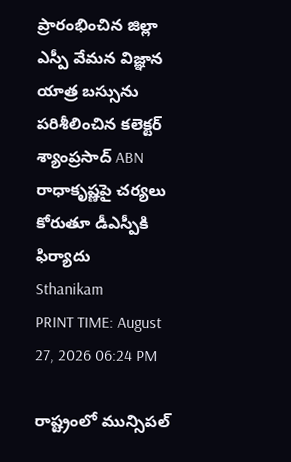ప్రారంభించిన జిల్లా ఎస్పీ వేమన విజ్ఞాన యాత్ర బస్సును పరిశీలించిన కలెక్టర్ శ్యాంప్రసాద్ ABN రాధాకృష్ణపై చర్యలు కోరుతూ డీఎస్పీకి ఫిర్యాదు
Sthanikam
PRINT TIME: August 27, 2026 06:24 PM

రాష్ట్రంలో మున్సిపల్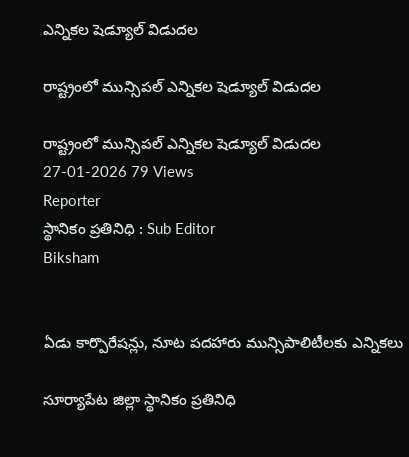ఎన్నికల షెడ్యూల్ విడుదల

రాష్ట్రంలో మున్సిపల్ ఎన్నికల షెడ్యూల్ విడుదల

రాష్ట్రంలో మున్సిపల్ ఎన్నికల షెడ్యూల్ విడుదల
27-01-2026 79 Views
Reporter
స్థానికం ప్రతినిధి : Sub Editor
Biksham


ఏడు కార్పొరేషన్లు, నూట పదహారు మున్సిపాలిటీలకు ఎన్నికలు

సూర్యాపేట జిల్లా స్థానికం ప్రతినిధి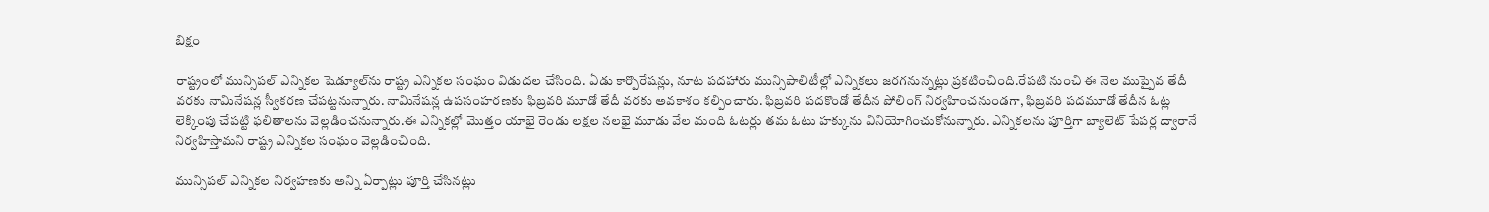బిక్షం

రాష్ట్రంలో మున్సిపల్ ఎన్నికల షెడ్యూల్‌ను రాష్ట్ర ఎన్నికల సంఘం విడుదల చేసింది. ఏడు కార్పొరేషన్లు, నూట పదహారు మున్సిపాలిటీల్లో ఎన్నికలు జరగనున్నట్లు ప్రకటించింది.రేపటి నుంచి ఈ నెల ముప్పైవ తేదీ వరకు నామినేషన్ల స్వీకరణ చేపట్టనున్నారు. నామినేషన్ల ఉపసంహరణకు ఫిబ్రవరి మూడో తేదీ వరకు అవకాశం కల్పించారు. ఫిబ్రవరి పదకొండో తేదీన పోలింగ్ నిర్వహించనుండగా, ఫిబ్రవరి పదమూడో తేదీన ఓట్ల లెక్కింపు చేపట్టి ఫలితాలను వెల్లడించనున్నారు.ఈ ఎన్నికల్లో మొత్తం యాభై రెండు లక్షల నలభై మూడు వేల మంది ఓటర్లు తమ ఓటు హక్కును వినియోగించుకోనున్నారు. ఎన్నికలను పూర్తిగా బ్యాలెట్ పేపర్ల ద్వారానే నిర్వహిస్తామని రాష్ట్ర ఎన్నికల సంఘం వెల్లడించింది.

మున్సిపల్ ఎన్నికల నిర్వహణకు అన్ని ఏర్పాట్లు పూర్తి చేసినట్లు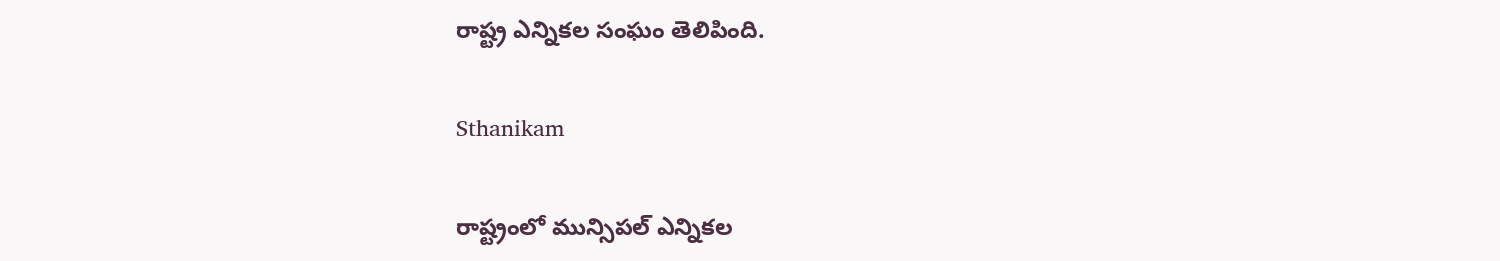రాష్ట్ర ఎన్నికల సంఘం తెలిపింది.

Sthanikam

రాష్ట్రంలో మున్సిపల్ ఎన్నికల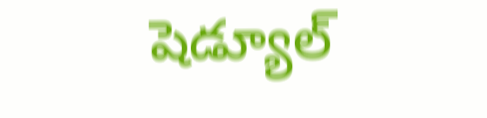షెడ్యూల్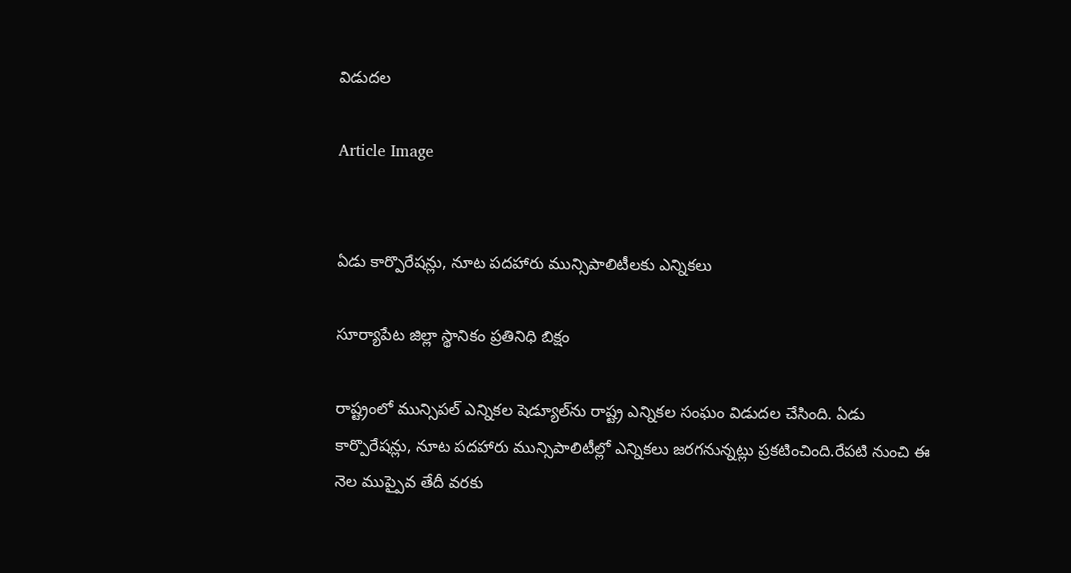విడుదల

Article Image


ఏడు కార్పొరేషన్లు, నూట పదహారు మున్సిపాలిటీలకు ఎన్నికలు

సూర్యాపేట జిల్లా స్థానికం ప్రతినిధి బిక్షం

రాష్ట్రంలో మున్సిపల్ ఎన్నికల షెడ్యూల్‌ను రాష్ట్ర ఎన్నికల సంఘం విడుదల చేసింది. ఏడు కార్పొరేషన్లు, నూట పదహారు మున్సిపాలిటీల్లో ఎన్నికలు జరగనున్నట్లు ప్రకటించింది.రేపటి నుంచి ఈ నెల ముప్పైవ తేదీ వరకు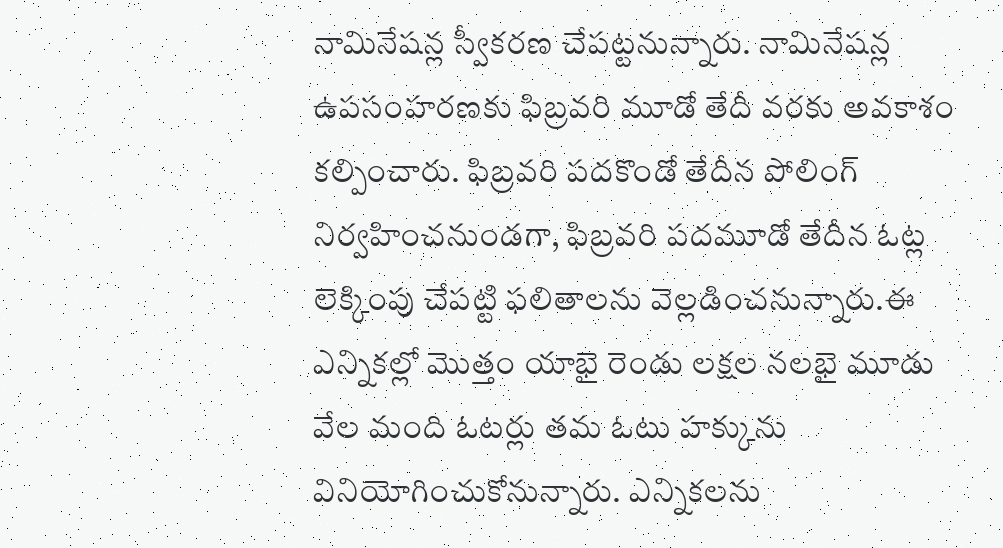నామినేషన్ల స్వీకరణ చేపట్టనున్నారు. నామినేషన్ల ఉపసంహరణకు ఫిబ్రవరి మూడో తేదీ వరకు అవకాశం కల్పించారు. ఫిబ్రవరి పదకొండో తేదీన పోలింగ్ నిర్వహించనుండగా, ఫిబ్రవరి పదమూడో తేదీన ఓట్ల లెక్కింపు చేపట్టి ఫలితాలను వెల్లడించనున్నారు.ఈ ఎన్నికల్లో మొత్తం యాభై రెండు లక్షల నలభై మూడు వేల మంది ఓటర్లు తమ ఓటు హక్కును వినియోగించుకోనున్నారు. ఎన్నికలను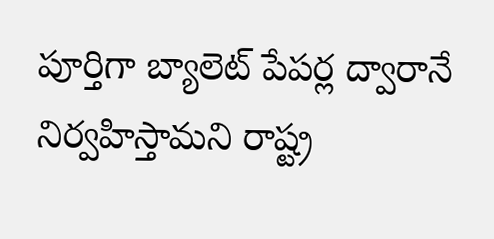పూర్తిగా బ్యాలెట్ పేపర్ల ద్వారానే నిర్వహిస్తామని రాష్ట్ర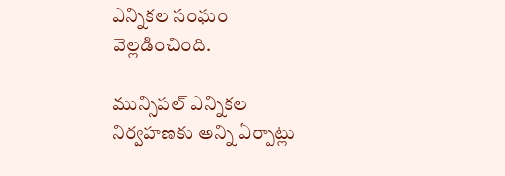ఎన్నికల సంఘం వెల్లడించింది.

మున్సిపల్ ఎన్నికల నిర్వహణకు అన్ని ఏర్పాట్లు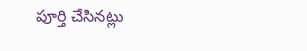పూర్తి చేసినట్లు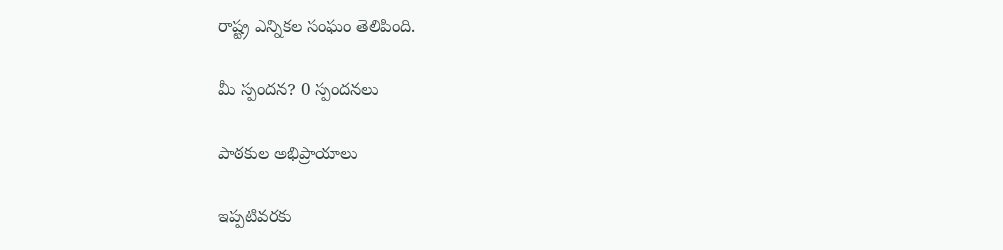రాష్ట్ర ఎన్నికల సంఘం తెలిపింది.

మీ స్పందన? 0 స్పందనలు

పాఠకుల అభిప్రాయాలు

ఇప్పటివరకు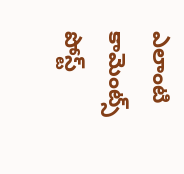ఎలాంటి కామెంట్స్ పోస్ట్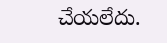చేయలేదు.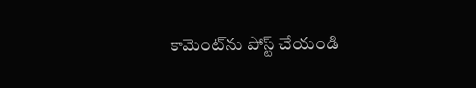కామెంట్‌ను పోస్ట్ చేయండి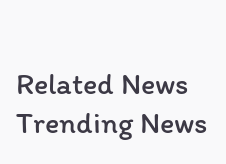Related News
Trending News